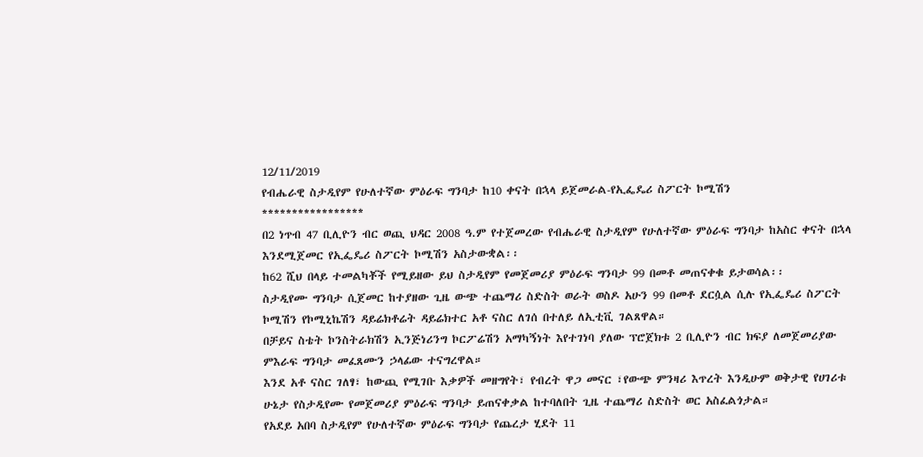12/11/2019
የብሔራዊ ስታዲየም የሁለተኛው ምዕራፍ ግንባታ ከ10 ቀናት በኋላ ይጀመራል-የኢፌዴሪ ስፖርት ኮሚሽን
*****************
በ2 ነጥብ 47 ቢሊዮን ብር ወጪ ህዳር 2008 ዓ.ም የተጀመረው የብሔራዊ ስታዲየም የሁለተኛው ምዕራፍ ግንባታ ከአስር ቀናት በኋላ እንደሚጀመር የኢፌዴሪ ስፖርት ኮሚሽን አስታውቋል፡፡
ከ62 ሺህ በላይ ተመልካቾች የሚይዘው ይህ ስታዲየም የመጀመሪያ ምዕራፍ ግንባታ 99 በመቶ መጠናቀቁ ይታወሳል፡፡
ስታዲየሙ ግንባታ ሲጀመር ከተያዘው ጊዜ ውጭ ተጨማሪ ስድስት ወራት ወስዶ አሁን 99 በመቶ ደርሷል ሲሉ የኢፌዴሪ ስፖርት ኮሚሽን የኮሚኒኬሽን ዳይሬክቶሬት ዳይሬክተር አቶ ናስር ለገሰ በተለይ ለኢቲቪ ገልጸዋል።
በቻይና ስቴት ኮንስትራክሽን ኢንጅነሪንግ ኮርፖሬሽን አማካኝነት እየተገነባ ያለው ፕሮጀክቱ 2 ቢሊዮን ብር ክፍያ ለመጀመሪያው ምእራፍ ግንባታ መፈጸሙን ኃላፊው ተናግረዋል።
እንደ አቶ ናስር ገለፃ፣ ከውጪ የሚገቡ እቃዎች መዘግየት፣ የብረት ዋጋ መናር ፣የውጭ ምንዛሪ እጥረት እንዲሁም ወቅታዊ የሀገሪቱ ሁኔታ የስታዲየሙ የመጀመሪያ ምዕራፍ ግንባታ ይጠናቀቃል ከተባለበት ጊዜ ተጨማሪ ስድስት ወር አስፈልጎታል።
የአደይ አበባ ስታዲየም የሁለተኛው ምዕራፍ ግንባታ የጨረታ ሂደት 11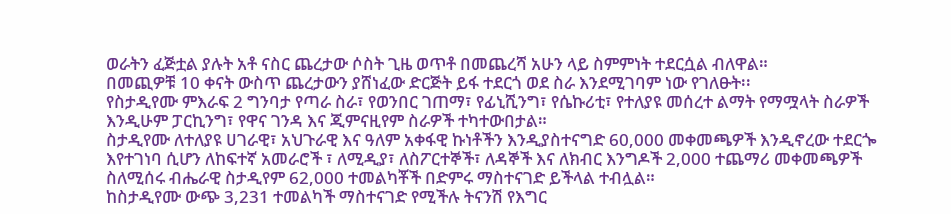ወራትን ፈጅቷል ያሉት አቶ ናስር ጨረታው ሶስት ጊዜ ወጥቶ በመጨረሻ አሁን ላይ ስምምነት ተደርሷል ብለዋል።
በመጪዎቹ 10 ቀናት ውስጥ ጨረታውን ያሸነፈው ድርጅት ይፋ ተደርጎ ወደ ስራ እንደሚገባም ነው የገለፁት፡፡
የስታዲየሙ ምእራፍ 2 ግንባታ የጣራ ስራ፣ የወንበር ገጠማ፣ የፊኒሺንግ፣ የሴኩሪቲ፣ የተለያዩ መሰረተ ልማት የማሟላት ስራዎች እንዲሁም ፓርኪንግ፣ የዋና ገንዳ እና ጂምናዚየም ስራዎች ተካተውበታል።
ስታዲየሙ ለተለያዩ ሀገራዊ፣ አህጉራዊ እና ዓለም አቀፋዊ ኩነቶችን እንዲያስተናግድ 60,000 መቀመጫዎች እንዲኖረው ተደርጐ እየተገነባ ሲሆን ለከፍተኛ አመራሮች ፣ ለሚዲያ፣ ለስፖርተኞች፣ ለዳኞች እና ለክብር እንግዶች 2,000 ተጨማሪ መቀመጫዎች ስለሚሰሩ ብሔራዊ ስታዲየም 62,000 ተመልካቾች በድምሩ ማስተናገድ ይችላል ተብሏል።
ከስታዲየሙ ውጭ 3,231 ተመልካች ማስተናገድ የሚችሉ ትናንሽ የእግር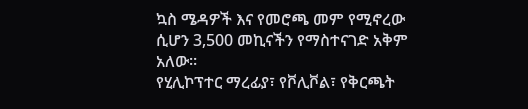ኳስ ሜዳዎች እና የመሮጫ መም የሚኖረው ሲሆን 3,500 መኪናችን የማስተናገድ አቅም አለው።
የሂሊኮፕተር ማረፊያ፣ የቮሊቮል፣ የቅርጫት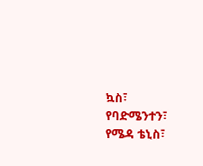ኳስ፣ የባድሜንተን፣ የሜዳ ቴኒስ፣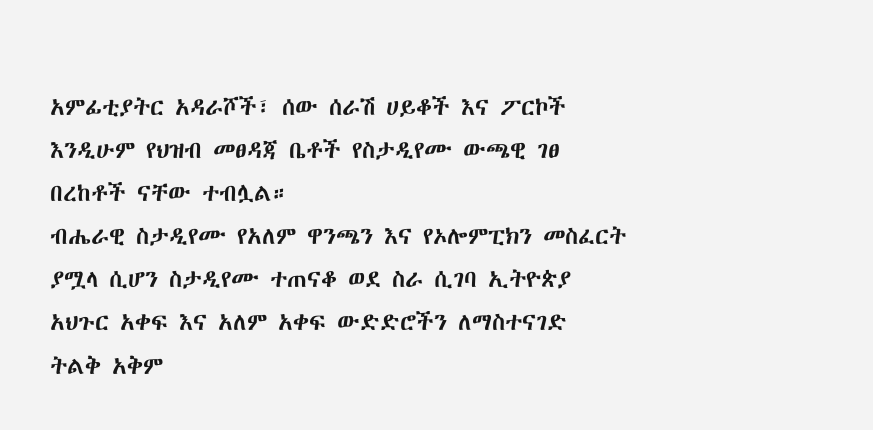አምፊቲያትር አዳራሾች፣ ሰው ሰራሽ ሀይቆች እና ፖርኮች እንዲሁም የህዝብ መፀዳጃ ቤቶች የስታዲየሙ ውጫዊ ገፀ በረከቶች ናቸው ተብሏል።
ብሔራዊ ስታዲየሙ የአለም ዋንጫን እና የኦሎምፒክን መስፈርት ያሟላ ሲሆን ስታዲየሙ ተጠናቆ ወደ ስራ ሲገባ ኢትዮጵያ አህጉር አቀፍ እና አለም አቀፍ ውድድሮችን ለማስተናገድ ትልቅ አቅም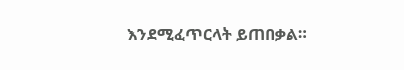እንደሚፈጥርላት ይጠበቃል።